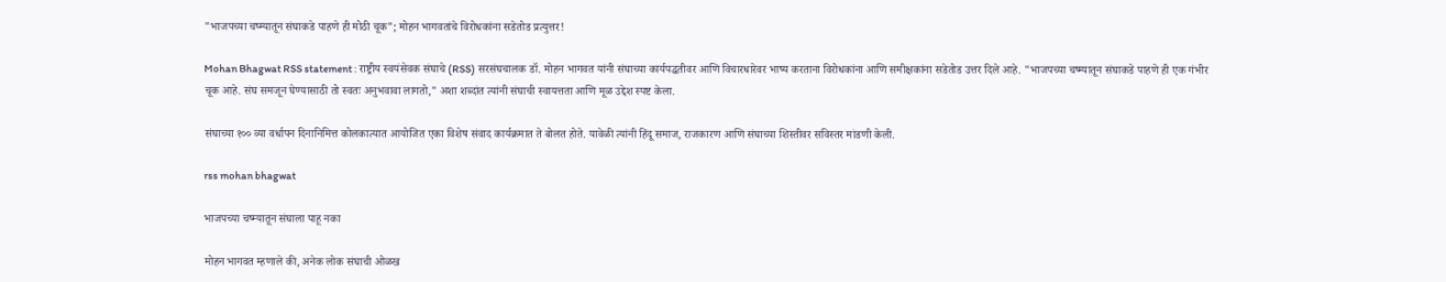"भाजपच्या चष्म्यातून संघाकडे पाहणे ही मोठी चूक"; मोहन भागवतांचे विरोधकांना सडेतोड प्रत्युत्तर!

Mohan Bhagwat RSS statement : राष्ट्रीय स्वयंसेवक संघाचे (RSS) सरसंघचालक डॉ. मोहन भागवत यांनी संघाच्या कार्यपद्धतीवर आणि विचारधारेवर भाष्य करताना विरोधकांना आणि समीक्षकांना सडेतोड उत्तर दिले आहे. "भाजपच्या चष्म्यातून संघाकडे पाहणे ही एक गंभीर चूक आहे. संघ समजून घेण्यासाठी तो स्वतः अनुभवावा लागतो," अशा शब्दांत त्यांनी संघाची स्वायत्तता आणि मूळ उद्देश स्पष्ट केला.

संघाच्या १०० व्या वर्धापन दिनानिमित्त कोलकात्यात आयोजित एका विशेष संवाद कार्यक्रमात ते बोलत होते. यावेळी त्यांनी हिंदू समाज, राजकारण आणि संघाच्या शिस्तीवर सविस्तर मांडणी केली.

rss mohan bhagwat

भाजपच्या चष्म्यातून संघाला पाहू नका

मोहन भागवत म्हणाले की, अनेक लोक संघाची ओळख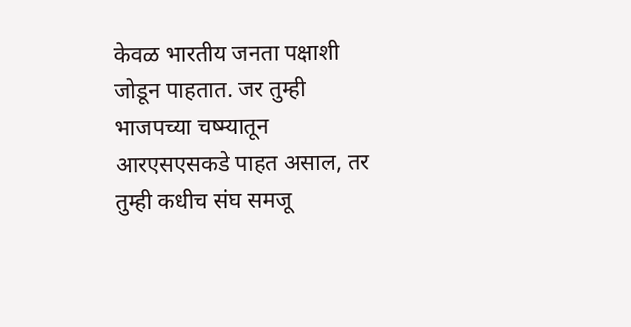केवळ भारतीय जनता पक्षाशी जोडून पाहतात. जर तुम्ही भाजपच्या चष्म्यातून आरएसएसकडे पाहत असाल, तर तुम्ही कधीच संघ समजू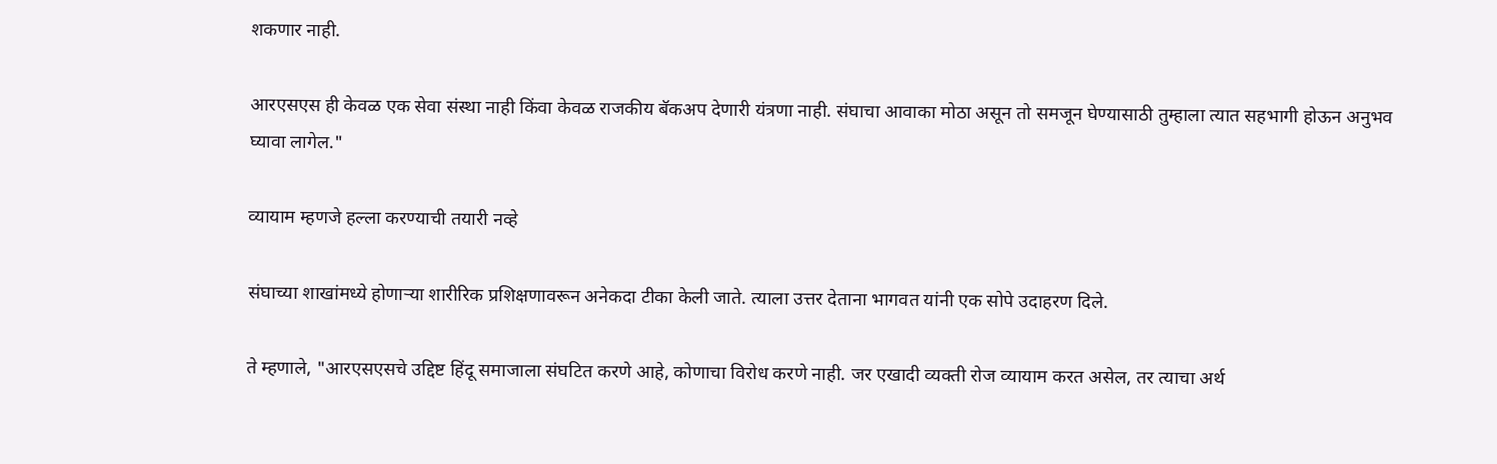शकणार नाही.

आरएसएस ही केवळ एक सेवा संस्था नाही किंवा केवळ राजकीय बॅकअप देणारी यंत्रणा नाही. संघाचा आवाका मोठा असून तो समजून घेण्यासाठी तुम्हाला त्यात सहभागी होऊन अनुभव घ्यावा लागेल."

व्यायाम म्हणजे हल्ला करण्याची तयारी नव्हे

संघाच्या शाखांमध्ये होणाऱ्या शारीरिक प्रशिक्षणावरून अनेकदा टीका केली जाते. त्याला उत्तर देताना भागवत यांनी एक सोपे उदाहरण दिले.

ते म्हणाले, "आरएसएसचे उद्दिष्ट हिंदू समाजाला संघटित करणे आहे, कोणाचा विरोध करणे नाही. जर एखादी व्यक्ती रोज व्यायाम करत असेल, तर त्याचा अर्थ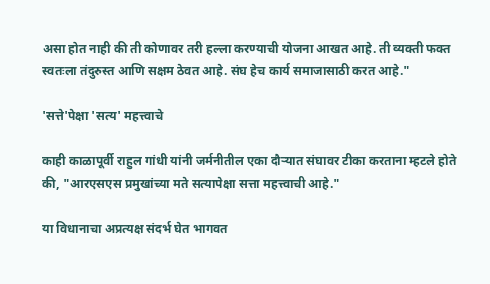असा होत नाही की ती कोणावर तरी हल्ला करण्याची योजना आखत आहे. ती व्यक्ती फक्त स्वतःला तंदुरुस्त आणि सक्षम ठेवत आहे. संघ हेच कार्य समाजासाठी करत आहे."

'सत्ते'पेक्षा 'सत्य' महत्त्वाचे

काही काळापूर्वी राहुल गांधी यांनी जर्मनीतील एका दौऱ्यात संघावर टीका करताना म्हटले होते की, "आरएसएस प्रमुखांच्या मते सत्यापेक्षा सत्ता महत्त्वाची आहे."

या विधानाचा अप्रत्यक्ष संदर्भ घेत भागवत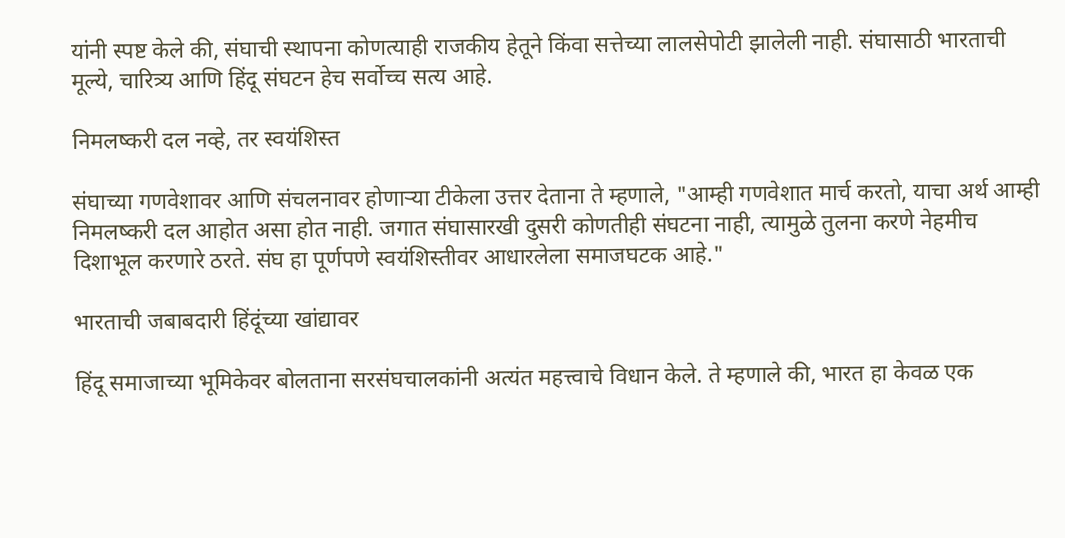यांनी स्पष्ट केले की, संघाची स्थापना कोणत्याही राजकीय हेतूने किंवा सत्तेच्या लालसेपोटी झालेली नाही. संघासाठी भारताची मूल्ये, चारित्र्य आणि हिंदू संघटन हेच सर्वोच्च सत्य आहे.

निमलष्करी दल नव्हे, तर स्वयंशिस्त

संघाच्या गणवेशावर आणि संचलनावर होणाऱ्या टीकेला उत्तर देताना ते म्हणाले, "आम्ही गणवेशात मार्च करतो, याचा अर्थ आम्ही निमलष्करी दल आहोत असा होत नाही. जगात संघासारखी दुसरी कोणतीही संघटना नाही, त्यामुळे तुलना करणे नेहमीच दिशाभूल करणारे ठरते. संघ हा पूर्णपणे स्वयंशिस्तीवर आधारलेला समाजघटक आहे."

भारताची जबाबदारी हिंदूंच्या खांद्यावर

हिंदू समाजाच्या भूमिकेवर बोलताना सरसंघचालकांनी अत्यंत महत्त्वाचे विधान केले. ते म्हणाले की, भारत हा केवळ एक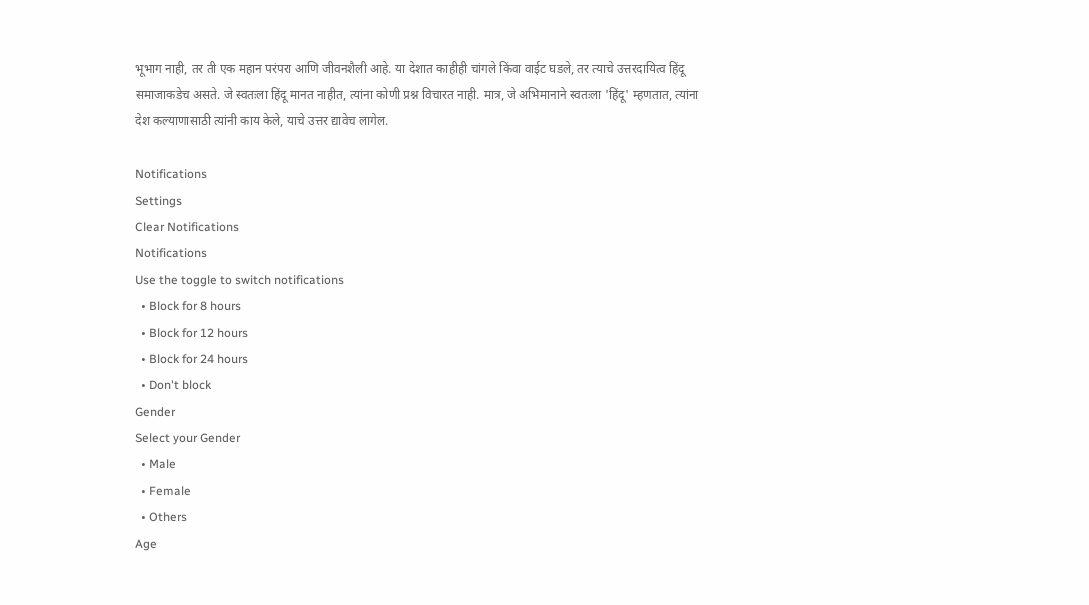भूभाग नाही, तर ती एक महान परंपरा आणि जीवनशैली आहे. या देशात काहीही चांगले किंवा वाईट घडले, तर त्याचे उत्तरदायित्व हिंदू समाजाकडेच असते. जे स्वतःला हिंदू मानत नाहीत, त्यांना कोणी प्रश्न विचारत नाही. मात्र, जे अभिमानाने स्वतःला 'हिंदू' म्हणतात, त्यांना देश कल्याणासाठी त्यांनी काय केले, याचे उत्तर द्यावेच लागेल.

Notifications
Settings
Clear Notifications
Notifications
Use the toggle to switch notifications
  • Block for 8 hours
  • Block for 12 hours
  • Block for 24 hours
  • Don't block
Gender
Select your Gender
  • Male
  • Female
  • Others
Age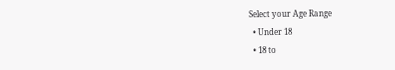Select your Age Range
  • Under 18
  • 18 to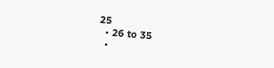25
  • 26 to 35
  •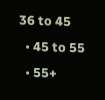36 to 45
  • 45 to 55
  • 55+